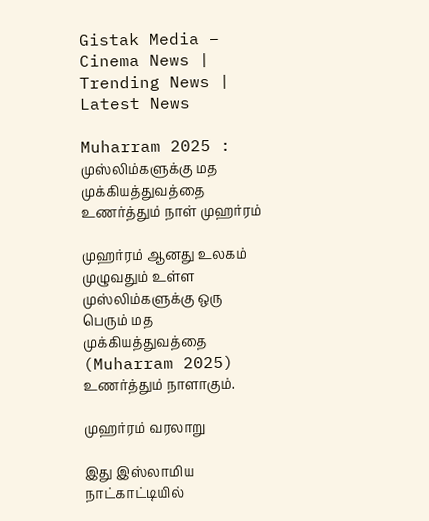Gistak Media – Cinema News | Trending News | Latest News

Muharram 2025 : முஸ்லிம்களுக்கு மத முக்கியத்துவத்தை உணர்த்தும் நாள் முஹர்ரம்

முஹர்ரம் ஆனது உலகம் முழுவதும் உள்ள முஸ்லிம்களுக்கு ஒரு பெரும் மத முக்கியத்துவத்தை (Muharram 2025) உணர்த்தும் நாளாகும்.

முஹர்ரம் வரலாறு

இது இஸ்லாமிய  நாட்காட்டியில்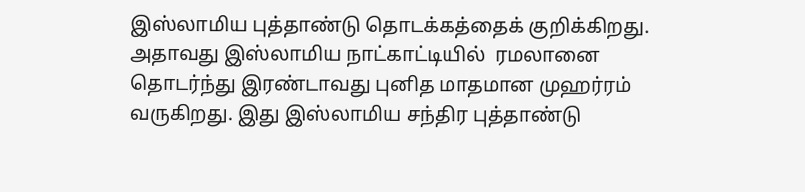இஸ்லாமிய புத்தாண்டு தொடக்கத்தைக் குறிக்கிறது. அதாவது இஸ்லாமிய நாட்காட்டியில்  ரமலானை தொடர்ந்து இரண்டாவது புனித மாதமான முஹர்ரம் வருகிறது. இது இஸ்லாமிய சந்திர புத்தாண்டு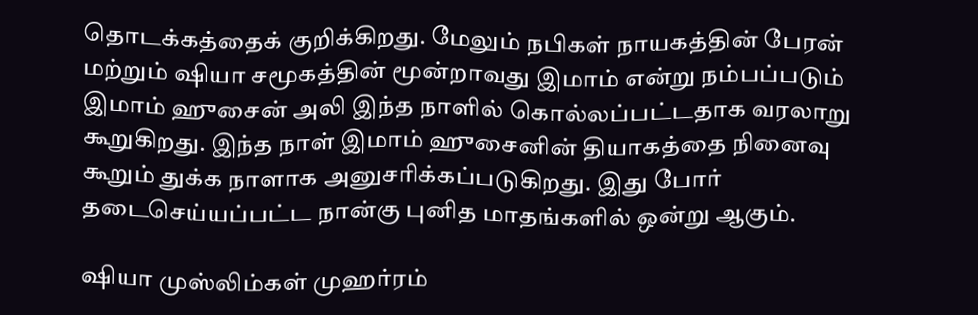தொடக்கத்தைக் குறிக்கிறது. மேலும் நபிகள் நாயகத்தின் பேரன் மற்றும் ஷியா சமூகத்தின் மூன்றாவது இமாம் என்று நம்பப்படும் இமாம் ஹுசைன் அலி இந்த நாளில் கொல்லப்பட்டதாக வரலாறு கூறுகிறது. இந்த நாள் இமாம் ஹுசைனின் தியாகத்தை நினைவு கூறும் துக்க நாளாக அனுசரிக்கப்படுகிறது. இது போர் தடைசெய்யப்பட்ட நான்கு புனித மாதங்களில் ஒன்று ஆகும்.

ஷியா முஸ்லிம்கள் முஹர்ரம்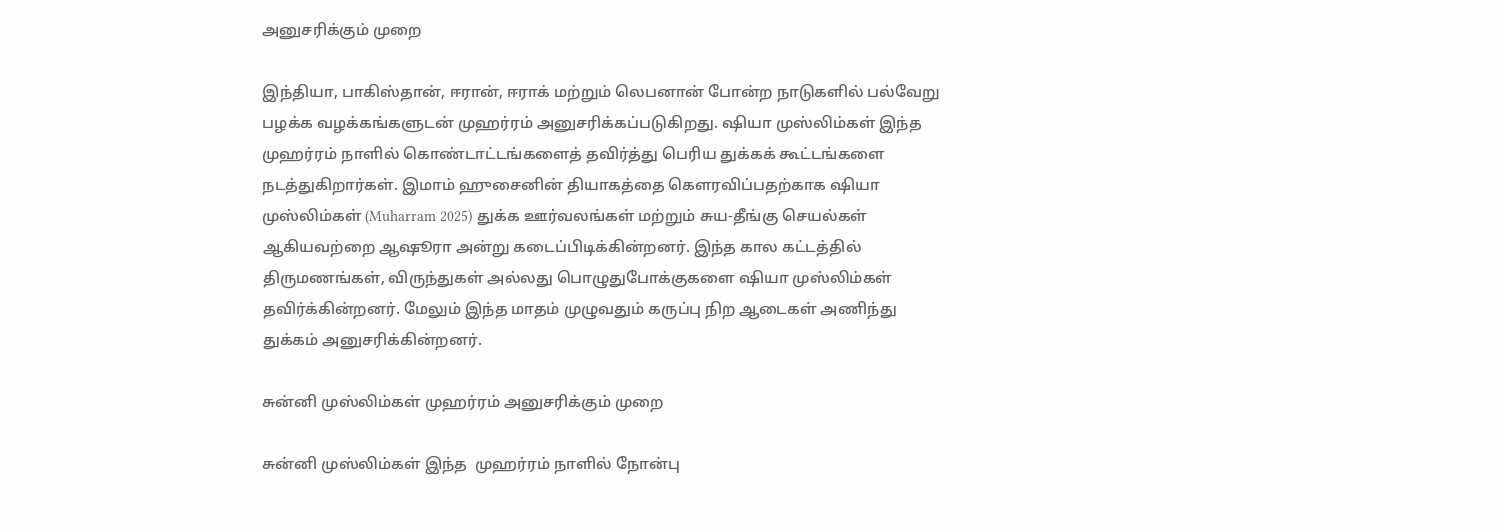அனுசரிக்கும் முறை

இந்தியா, பாகிஸ்தான், ஈரான், ஈராக் மற்றும் லெபனான் போன்ற நாடுகளில் பல்வேறு பழக்க வழக்கங்களுடன் முஹர்ரம் அனுசரிக்கப்படுகிறது. ஷியா முஸ்லிம்கள் இந்த  முஹர்ரம் நாளில் கொண்டாட்டங்களைத் தவிர்த்து பெரிய துக்கக் கூட்டங்களை நடத்துகிறார்கள். இமாம் ஹுசைனின் தியாகத்தை கௌரவிப்பதற்காக ஷியா முஸ்லிம்கள் (Muharram 2025) துக்க ஊர்வலங்கள் மற்றும் சுய-தீங்கு செயல்கள் ஆகியவற்றை ஆஷூரா அன்று கடைப்பிடிக்கின்றனர். இந்த கால கட்டத்தில் திருமணங்கள், விருந்துகள் அல்லது பொழுதுபோக்குகளை ஷியா முஸ்லிம்கள் தவிர்க்கின்றனர். மேலும் இந்த மாதம் முழுவதும் கருப்பு நிற ஆடைகள் அணிந்து  துக்கம் அனுசரிக்கின்றனர்.

சுன்னி முஸ்லிம்கள் முஹர்ரம் அனுசரிக்கும் முறை

சுன்னி முஸ்லிம்கள் இந்த  முஹர்ரம் நாளில் நோன்பு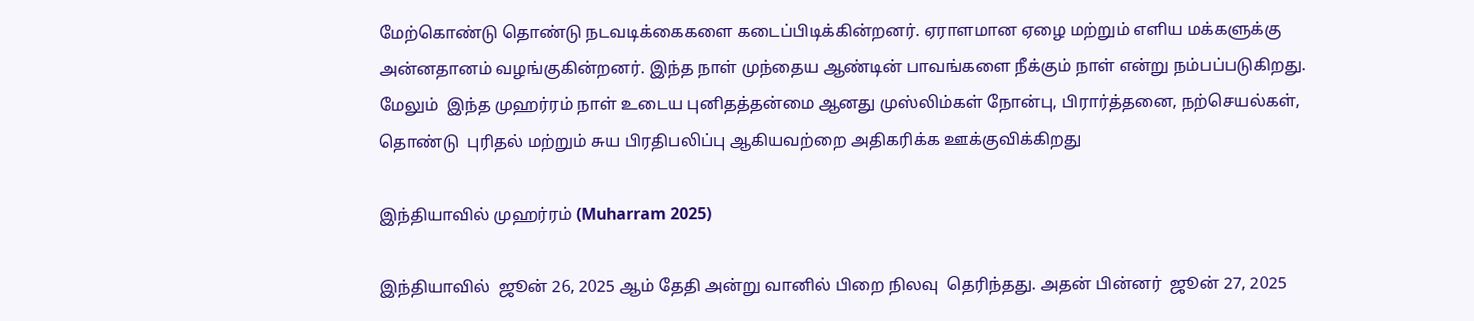மேற்கொண்டு தொண்டு நடவடிக்கைகளை கடைப்பிடிக்கின்றனர். ஏராளமான ஏழை மற்றும் எளிய மக்களுக்கு அன்னதானம் வழங்குகின்றனர். இந்த நாள் முந்தைய ஆண்டின் பாவங்களை நீக்கும் நாள் என்று நம்பப்படுகிறது. மேலும்  இந்த முஹர்ரம் நாள் உடைய புனிதத்தன்மை ஆனது முஸ்லிம்கள் நோன்பு, பிரார்த்தனை, நற்செயல்கள், தொண்டு  புரிதல் மற்றும் சுய பிரதிபலிப்பு ஆகியவற்றை அதிகரிக்க ஊக்குவிக்கிறது

இந்தியாவில் முஹர்ரம் (Muharram 2025)

இந்தியாவில்  ஜூன் 26, 2025 ஆம் தேதி அன்று வானில் பிறை நிலவு  தெரிந்தது. அதன் பின்னர்  ஜூன் 27, 2025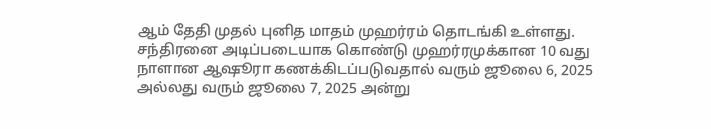ஆம் தேதி முதல் புனித மாதம் முஹர்ரம் தொடங்கி உள்ளது. சந்திரனை அடிப்படையாக கொண்டு முஹர்ரமுக்கான 10 வது நாளான ஆஷூரா கணக்கிடப்படுவதால் வரும் ஜூலை 6, 2025 அல்லது வரும் ஜூலை 7, 2025 அன்று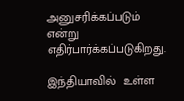அனுசரிக்கப்படும் என்று எதிர்பார்க்கப்படுகிறது.

இந்தியாவில்  உள்ள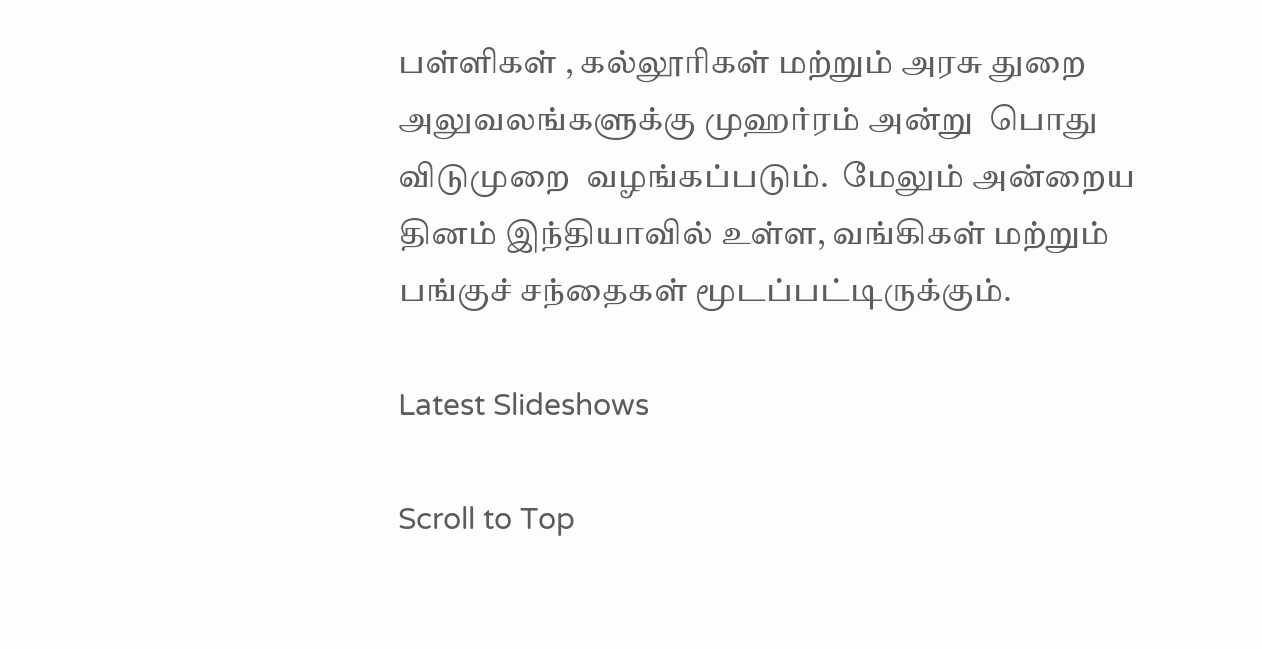பள்ளிகள் , கல்லூரிகள் மற்றும் அரசு துறை அலுவலங்களுக்கு முஹர்ரம் அன்று  பொது விடுமுறை  வழங்கப்படும்.  மேலும் அன்றைய தினம் இந்தியாவில் உள்ள, வங்கிகள் மற்றும் பங்குச் சந்தைகள் மூடப்பட்டிருக்கும்.

Latest Slideshows

Scroll to Top